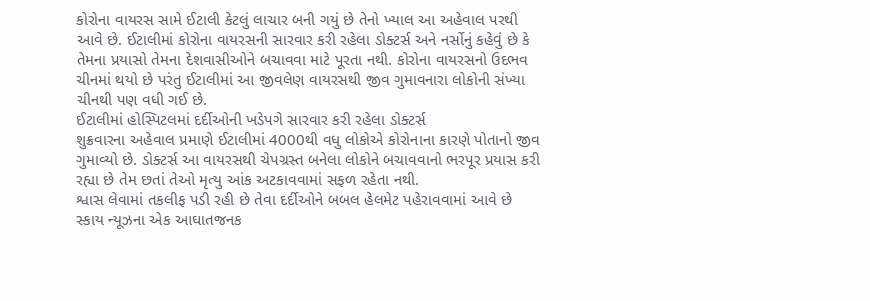કોરોના વાયરસ સામે ઈટાલી કેટલું લાચાર બની ગયું છે તેનો ખ્યાલ આ અહેવાલ પરથી આવે છે. ઈટાલીમાં કોરોના વાયરસની સારવાર કરી રહેલા ડોક્ટર્સ અને નર્સોનું કહેવું છે કે તેમના પ્રયાસો તેમના દેશવાસીઓને બચાવવા માટે પૂરતા નથી. કોરોના વાયરસનો ઉદભવ ચીનમાં થયો છે પરંતુ ઈટાલીમાં આ જીવલેણ વાયરસથી જીવ ગુમાવનારા લોકોની સંખ્યા ચીનથી પણ વધી ગઈ છે.
ઈટાલીમાં હોસ્પિટલમાં દર્દીઓની ખડેપગે સારવાર કરી રહેલા ડોક્ટર્સ
શુક્રવારના અહેવાલ પ્રમાણે ઈટાલીમાં 4000થી વધુ લોકોએ કોરોનાના કારણે પોતાનો જીવ ગુમાવ્યો છે. ડોક્ટર્સ આ વાયરસથી ચેપગ્રસ્ત બનેલા લોકોને બચાવવાનો ભરપૂર પ્રયાસ કરી રહ્યા છે તેમ છતાં તેઓ મૃત્યુ આંક અટકાવવામાં સફળ રહેતા નથી.
શ્વાસ લેવામાં તકલીફ પડી રહી છે તેવા દર્દીઓને બબલ હેલમેટ પહેરાવવામાં આવે છે
સ્કાય ન્યૂઝના એક આઘાતજનક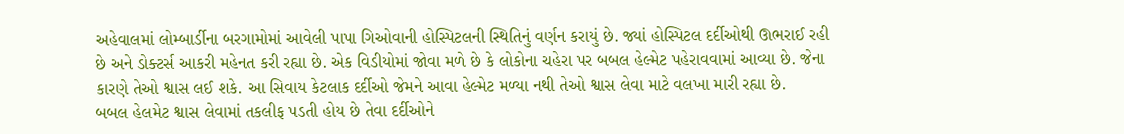અહેવાલમાં લોમ્બાર્ડીના બરગામોમાં આવેલી પાપા ગિઓવાની હોસ્પિટલની સ્થિતિનું વર્ણન કરાયું છે. જ્યાં હોસ્પિટલ દર્દીઓથી ઊભરાઈ રહી છે અને ડોક્ટર્સ આકરી મહેનત કરી રહ્યા છે. એક વિડીયોમાં જોવા મળે છે કે લોકોના ચહેરા પર બબલ હેલ્મેટ પહેરાવવામાં આવ્યા છે. જેના કારણે તેઓ શ્વાસ લઈ શકે. આ સિવાય કેટલાક દર્દીઓ જેમને આવા હેલ્મેટ મળ્યા નથી તેઓ શ્વાસ લેવા માટે વલખા મારી રહ્યા છે.
બબલ હેલમેટ શ્વાસ લેવામાં તકલીફ પડતી હોય છે તેવા દર્દીઓને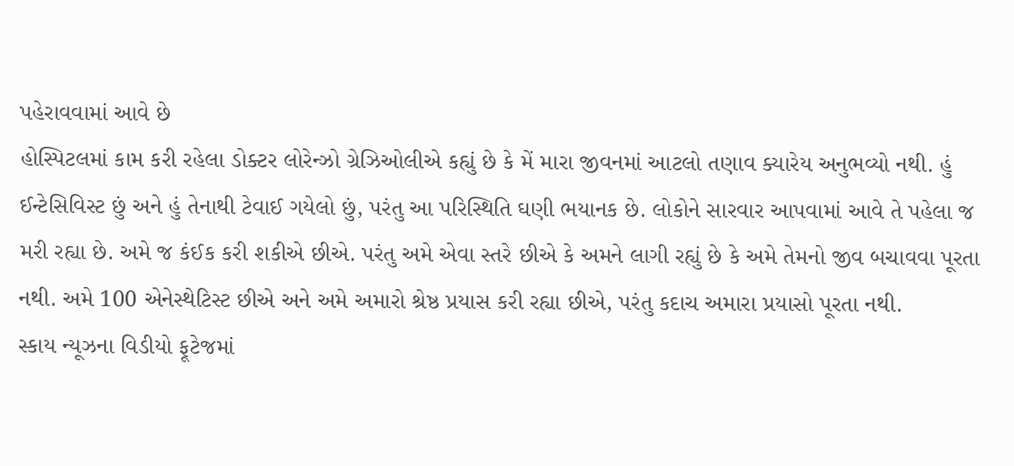પહેરાવવામાં આવે છે
હોસ્પિટલમાં કામ કરી રહેલા ડોક્ટર લોરેન્ઝો ગ્રેઝિઓલીએ કહ્યું છે કે મેં મારા જીવનમાં આટલો તણાવ ક્યારેય અનુભવ્યો નથી. હું ઈન્ટેસિવિસ્ટ છું અને હું તેનાથી ટેવાઈ ગયેલો છું, પરંતુ આ પરિસ્થિતિ ઘણી ભયાનક છે. લોકોને સારવાર આપવામાં આવે તે પહેલા જ મરી રહ્યા છે. અમે જ કંઈક કરી શકીએ છીએ. પરંતુ અમે એવા સ્તરે છીએ કે અમને લાગી રહ્યું છે કે અમે તેમનો જીવ બચાવવા પૂરતા નથી. અમે 100 એનેસ્થેટિસ્ટ છીએ અને અમે અમારો શ્રેષ્ઠ પ્રયાસ કરી રહ્યા છીએ, પરંતુ કદાચ અમારા પ્રયાસો પૂરતા નથી.
સ્કાય ન્યૂઝના વિડીયો ફૂટેજમાં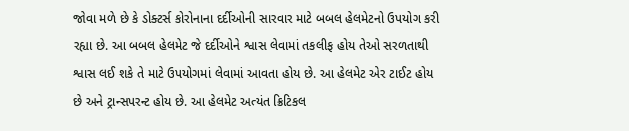જોવા મળે છે કે ડોક્ટર્સ કોરોનાના દર્દીઓની સારવાર માટે બબલ હેલમેટનો ઉપયોગ કરી રહ્યા છે. આ બબલ હેલમેટ જે દર્દીઓને શ્વાસ લેવામાં તકલીફ હોય તેઓ સરળતાથી શ્વાસ લઈ શકે તે માટે ઉપયોગમાં લેવામાં આવતા હોય છે. આ હેલમેટ એર ટાઈટ હોય છે અને ટ્રાન્સપરન્ટ હોય છે. આ હેલમેટ અત્યંત ક્રિટિકલ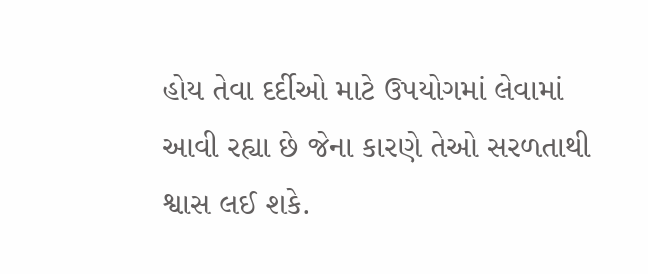હોય તેવા દર્દીઓ માટે ઉપયોગમાં લેવામાં આવી રહ્યા છે જેના કારણે તેઓ સરળતાથી શ્વાસ લઈ શકે.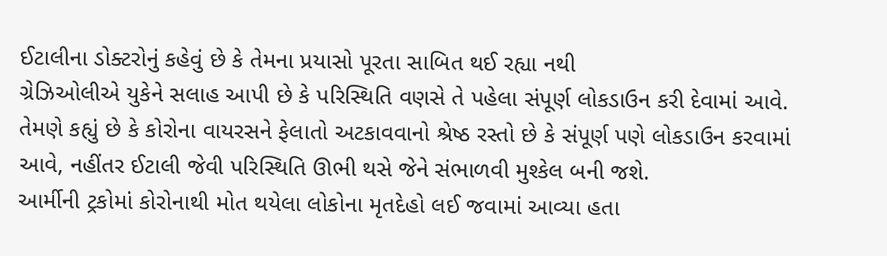ઈટાલીના ડોક્ટરોનું કહેવું છે કે તેમના પ્રયાસો પૂરતા સાબિત થઈ રહ્યા નથી
ગ્રેઝિઓલીએ યુકેને સલાહ આપી છે કે પરિસ્થિતિ વણસે તે પહેલા સંપૂર્ણ લોકડાઉન કરી દેવામાં આવે. તેમણે કહ્યું છે કે કોરોના વાયરસને ફેલાતો અટકાવવાનો શ્રેષ્ઠ રસ્તો છે કે સંપૂર્ણ પણે લોકડાઉન કરવામાં આવે, નહીંતર ઈટાલી જેવી પરિસ્થિતિ ઊભી થસે જેને સંભાળવી મુશ્કેલ બની જશે.
આર્મીની ટ્રકોમાં કોરોનાથી મોત થયેલા લોકોના મૃતદેહો લઈ જવામાં આવ્યા હતા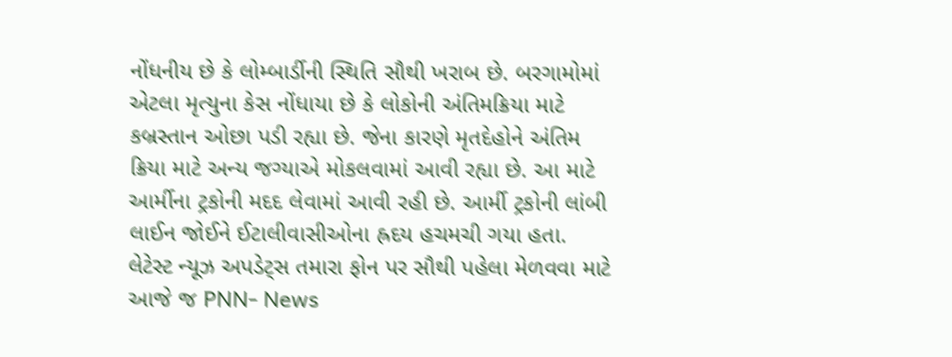નોંધનીય છે કે લોમ્બાર્ડીની સ્થિતિ સૌથી ખરાબ છે. બરગામોમાં એટલા મૃત્યુના કેસ નોંધાયા છે કે લોકોની અંતિમક્રિયા માટે કબ્રસ્તાન ઓછા પડી રહ્યા છે. જેના કારણે મૃતદેહોને અંતિમ ક્રિયા માટે અન્ય જગ્યાએ મોકલવામાં આવી રહ્યા છે. આ માટે આર્મીના ટ્રકોની મદદ લેવામાં આવી રહી છે. આર્મી ટ્રકોની લાંબી લાઈન જોઈને ઈટાલીવાસીઓના હ્રદય હચમચી ગયા હતા.
લેટેસ્ટ ન્યૂઝ અપડેટ્સ તમારા ફોન પર સૌથી પહેલા મેળવવા માટે આજે જ PNN- News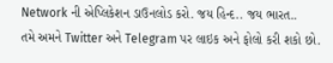Network ની એપ્લિકેશન ડાઉનલોડ કરો. જય હિન્દ.. જય ભારત..
તમે અમને Twitter અને Telegram પર લાઇક અને ફોલો કરી શકો છો.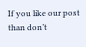If you like our post than don’t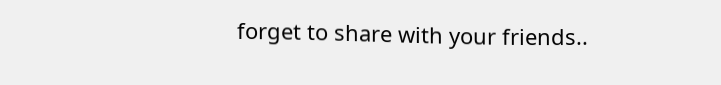forget to share with your friends..